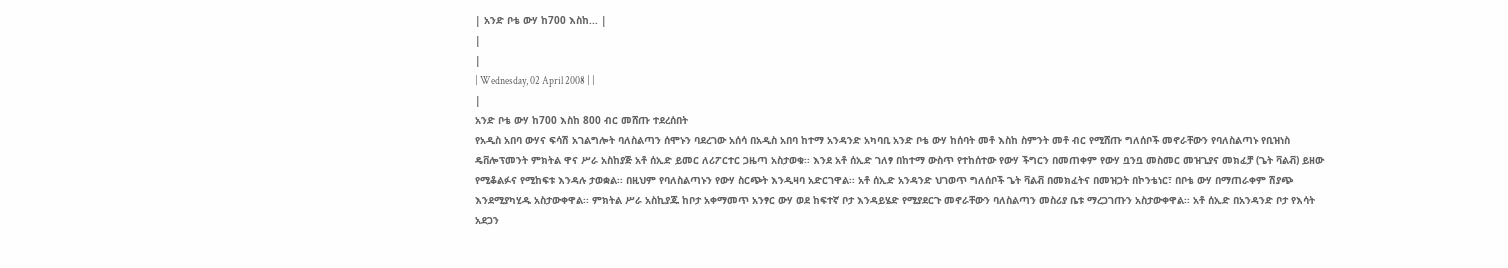| አንድ ቦቴ ውሃ ከ700 እስከ... |
|
|
| Wednesday, 02 April 2008 | |
|
አንድ ቦቴ ውሃ ከ700 እስከ 800 ብር መሸጡ ተደረሰበት
የአዲስ አበባ ውሃና ፍሳሽ አገልግሎት ባለስልጣን ሰሞኑን ባደረገው አሰሳ በአዲስ አበባ ከተማ አንዳንድ አካባቢ አንድ ቦቴ ውሃ ከሰባት መቶ እስከ ስምንት መቶ ብር የሚሸጡ ግለሰቦች መኖራቸውን የባለስልጣኑ የቢዝነስ ዴቨሎፕመንት ምክትል ዋና ሥራ አስከያጅ አቶ ሰኢድ ይመር ለሪፖርተር ጋዜጣ አስታወቁ፡፡ እንደ አቶ ሰኢድ ገለፃ በከተማ ውስጥ የተከሰተው የውሃ ችግርን በመጠቀም የውሃ ቧንቧ መስመር መዝጊያና መክፈቻ (ጌት ቫልቭ) ይዘው የሚቆልፉና የሚከፍቱ እንዳሉ ታወቋል፡፡ በዚህም የባለስልጣኑን የውሃ ስርጭት እንዲዛባ አድርገዋል፡፡ አቶ ሰኢድ አንዳንድ ህገወጥ ግለሰቦች ጌት ቫልቭ በመክፈትና በመዝጋት በኮንቴነር፣ በቦቴ ውሃ በማጠራቀም ሽያጭ እንደሚያካሂዱ አስታውቀዋል፡፡ ምክትል ሥራ አስኪያጁ ከቦታ አቀማመጥ አንፃር ውሃ ወደ ከፍተኛ ቦታ እንዳይሄድ የሚያደርጉ መኖራቸውን ባለስልጣን መስሪያ ቤቱ ማረጋገጡን አስታውቀዋል፡፡ አቶ ሰኢድ በአንዳንድ ቦታ የእሳት አደጋን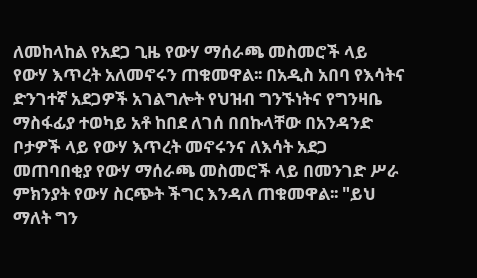ለመከላከል የአደጋ ጊዜ የውሃ ማሰራጫ መስመሮች ላይ የውሃ እጥረት አለመኖሩን ጠቁመዋል፡፡ በአዲስ አበባ የእሳትና ድንገተኛ አደጋዎች አገልግሎት የህዝብ ግንኙነትና የግንዛቤ ማስፋፊያ ተወካይ አቶ ከበደ ለገሰ በበኩላቸው በአንዳንድ ቦታዎች ላይ የውሃ እጥረት መኖሩንና ለእሳት አደጋ መጠባበቂያ የውሃ ማሰራጫ መስመሮች ላይ በመንገድ ሥራ ምክንያት የውሃ ስርጭት ችግር እንዳለ ጠቁመዋል፡፡ "ይህ ማለት ግን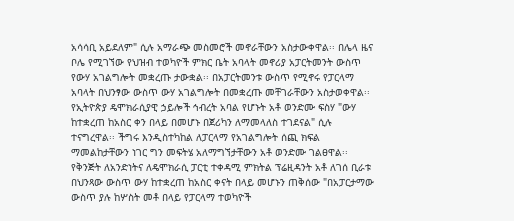አሳሳቢ አይደለም" ሲሉ አማራጭ መስመሮች መኖራቸውን አስታውቀዋል፡፡ በሌላ ዜና ቦሌ የሚገኘው የህዝብ ተወካዮች ምክር ቤት አባላት መኖሪያ አፓርትመንት ውስጥ የውሃ አገልግሎት መቋረጡ ታውቋል፡፡ በአፓርትመንቱ ውስጥ የሚኖሩ የፓርላማ አባላት በህንፃው ውስጥ ውሃ አገልግሎት በመቋረጡ መቸገራቸውን አስታወቀዋል፡፡ የኢትዮጵያ ዴሞክራሲያዊ ኃይሎች ኅብረት አባል የሆኑት አቶ ወንድሙ ፍስሃ "ውሃ ከተቋረጠ ከአስር ቀን በላይ በመሆኑ በጀሪካን ለማመላለስ ተገደናል" ሲሉ ተናግረዋል፡፡ ችግሩ እንዲስተካከል ለፓርላማ የአገልግሎት ሰጪ ክፍል ማመልከታቸውን ነገር ግን መፍትሄ አለማግኘታቸውን አቶ ወንድሙ ገልፀዋል፡፡ የቅንጅት ለአንድነትና ለዴሞክራሲ ፓርቲ ተቀዳሚ ምክትል ፕሬዚዳንት አቶ ለገሰ ቢራቱ በህንጻው ውስጥ ውሃ ከተቋረጠ ከአስር ቀናት በላይ መሆኑን ጠቅሰው "በአፓርታማው ውስጥ ያሉ ከሦስት መቶ በላይ የፓርላማ ተወካዮች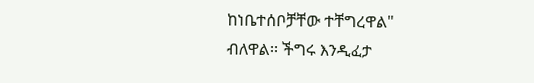ከነቤተሰቦቻቸው ተቸግረዋል" ብለዋል፡፡ ችግሩ እንዲፈታ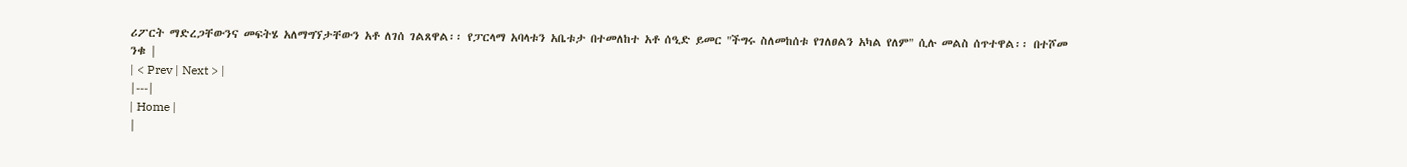ሪፖርት ማድረጋቸውንና መፍትሄ አለማግኘታቸውን አቶ ለገሰ ገልጸዋል፡፡ የፓርላማ አባላቱን አቤቱታ በተመለከተ አቶ ሰዒድ ይመር "ችግሩ ስለመከሰቱ የገለፀልን አካል የለም" ሲሉ መልስ ሰጥተዋል፡፡ በተሾመ ንቁ |
| < Prev | Next > |
|---|
| Home |
|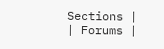Sections |
| Forums |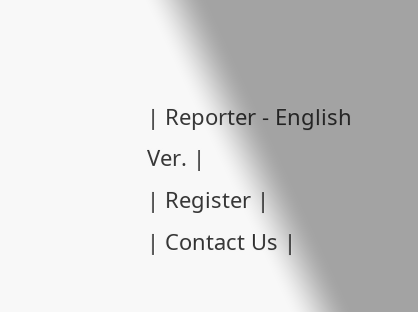| Reporter - English Ver. |
| Register |
| Contact Us |